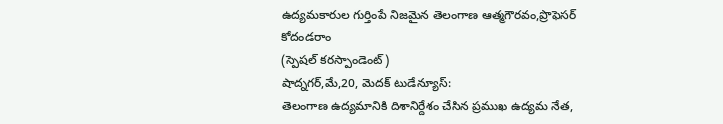ఉద్యమకారుల గుర్తింపే నిజమైన తెలంగాణ ఆత్మగౌరవం,ప్రొఫెసర్ కోదండరాం
(స్పెషల్ కరస్పాండెంట్)
షాద్నగర్,మే,20, మెదక్ టుడేన్యూస్:
తెలంగాణ ఉద్యమానికి దిశానిర్దేశం చేసిన ప్రముఖ ఉద్యమ నేత,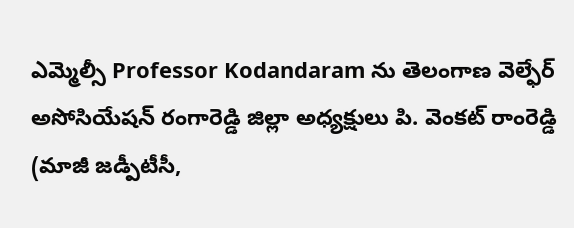ఎమ్మెల్సీ Professor Kodandaram ను తెలంగాణ వెల్ఫేర్ అసోసియేషన్ రంగారెడ్డి జిల్లా అధ్యక్షులు పి. వెంకట్ రాంరెడ్డి (మాజీ జడ్పీటీసీ,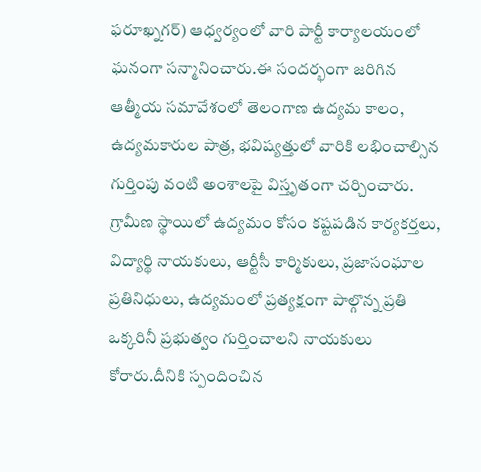ఫరూఖ్నగర్) ఆధ్వర్యంలో వారి పార్టీ కార్యాలయంలో ఘనంగా సన్మానించారు.ఈ సందర్భంగా జరిగిన ఆత్మీయ సమావేశంలో తెలంగాణ ఉద్యమ కాలం, ఉద్యమకారుల పాత్ర, భవిష్యత్తులో వారికి లభించాల్సిన గుర్తింపు వంటి అంశాలపై విస్తృతంగా చర్చించారు. గ్రామీణ స్థాయిలో ఉద్యమం కోసం కష్టపడిన కార్యకర్తలు, విద్యార్థి నాయకులు, ఆర్టీసీ కార్మికులు, ప్రజాసంఘాల ప్రతినిధులు, ఉద్యమంలో ప్రత్యక్షంగా పాల్గొన్న ప్రతి ఒక్కరినీ ప్రభుత్వం గుర్తించాలని నాయకులు కోరారు.దీనికి స్పందించిన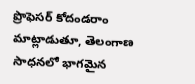ప్రొఫెసర్ కోదండరాం మాట్లాడుతూ, తెలంగాణ సాధనలో భాగమైన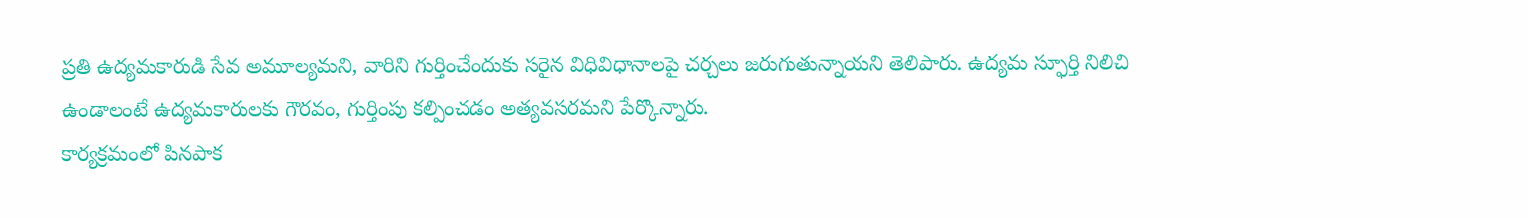ప్రతి ఉద్యమకారుడి సేవ అమూల్యమని, వారిని గుర్తించేందుకు సరైన విధివిధానాలపై చర్చలు జరుగుతున్నాయని తెలిపారు. ఉద్యమ స్ఫూర్తి నిలిచి ఉండాలంటే ఉద్యమకారులకు గౌరవం, గుర్తింపు కల్పించడం అత్యవసరమని పేర్కొన్నారు.
కార్యక్రమంలో పినపాక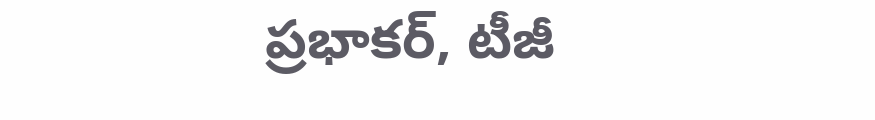ప్రభాకర్, టీజీ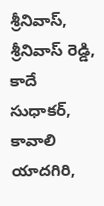శ్రీనివాస్, శ్రీనివాస్ రెడ్డి, కాదే సుధాకర్, కావాలి యాదగిరి,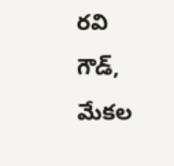రవి గౌడ్, మేకల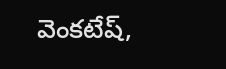వెంకటేష్,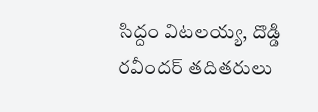సిద్దం విటలయ్య, దొడ్డి రవీందర్ తదితరులు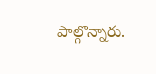పాల్గొన్నారు.